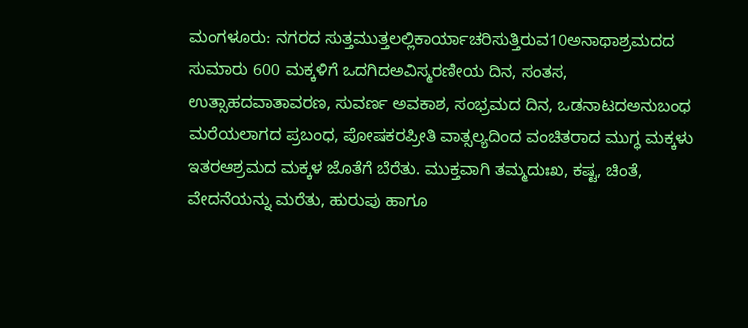ಮಂಗಳೂರು: ನಗರದ ಸುತ್ತಮುತ್ತಲಲ್ಲಿಕಾರ್ಯಾಚರಿಸುತ್ತಿರುವ10ಅನಾಥಾಶ್ರಮದದ ಸುಮಾರು 600 ಮಕ್ಕಳಿಗೆ ಒದಗಿದಅವಿಸ್ಮರಣೀಯ ದಿನ, ಸಂತಸ, ಉತ್ಸಾಹದವಾತಾವರಣ, ಸುವರ್ಣ ಅವಕಾಶ, ಸಂಭ್ರಮದ ದಿನ, ಒಡನಾಟದಅನುಬಂಧ ಮರೆಯಲಾಗದ ಪ್ರಬಂಧ, ಪೋಷಕರಪ್ರೀತಿ ವಾತ್ಸಲ್ಯದಿಂದ ವಂಚಿತರಾದ ಮುಗ್ಧ ಮಕ್ಕಳು ಇತರಆಶ್ರಮದ ಮಕ್ಕಳ ಜೊತೆಗೆ ಬೆರೆತು. ಮುಕ್ತವಾಗಿ ತಮ್ಮದುಃಖ, ಕಷ್ಟ, ಚಿಂತೆ, ವೇದನೆಯನ್ನು ಮರೆತು, ಹುರುಪು ಹಾಗೂ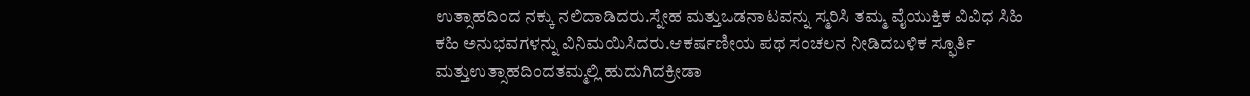ಉತ್ಸಾಹದಿಂದ ನಕ್ಕು ನಲಿದಾಡಿದರು.ಸ್ನೇಹ ಮತ್ತುಒಡನಾಟವನ್ನು ಸ್ಮರಿಸಿ ತಮ್ಮ ವೈಯುಕ್ತಿಕ ವಿವಿಧ ಸಿಹಿ ಕಹಿ ಅನುಭವಗಳನ್ನು ವಿನಿಮಯಿಸಿದರು.ಆಕರ್ಷಣೀಯ ಪಥ ಸಂಚಲನ ನೀಡಿದಬಳಿಕ ಸ್ಫೂರ್ತಿ ಮತ್ತುಉತ್ಸಾಹದಿಂದತಮ್ಮಲ್ಲಿ ಹುದುಗಿದಕ್ರೀಡಾ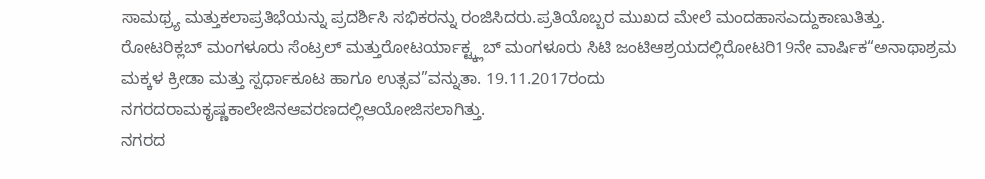ಸಾಮಥ್ರ್ಯ ಮತ್ತುಕಲಾಪ್ರತಿಭೆಯನ್ನು ಪ್ರದರ್ಶಿಸಿ ಸಭಿಕರನ್ನು ರಂಜಿಸಿದರು.ಪ್ರತಿಯೊಬ್ಬರ ಮುಖದ ಮೇಲೆ ಮಂದಹಾಸಎದ್ದುಕಾಣುತಿತ್ತು.
ರೋಟರಿಕ್ಲಬ್ ಮಂಗಳೂರು ಸೆಂಟ್ರಲ್ ಮತ್ತುರೋಟರ್ಯಾಕ್ಟ್ಕ್ಲಬ್ ಮಂಗಳೂರು ಸಿಟಿ ಜಂಟಿಆಶ್ರಯದಲ್ಲಿರೋಟರಿ19ನೇ ವಾರ್ಷಿಕ“ಅನಾಥಾಶ್ರಮ ಮಕ್ಕಳ ಕ್ರೀಡಾ ಮತ್ತು ಸ್ಪರ್ಧಾಕೂಟ ಹಾಗೂ ಉತ್ಸವ”ವನ್ನುತಾ. 19.11.2017ರಂದು ನಗರದರಾಮಕೃಷ್ಣಕಾಲೇಜಿನಆವರಣದಲ್ಲಿಆಯೋಜಿಸಲಾಗಿತ್ತು.
ನಗರದ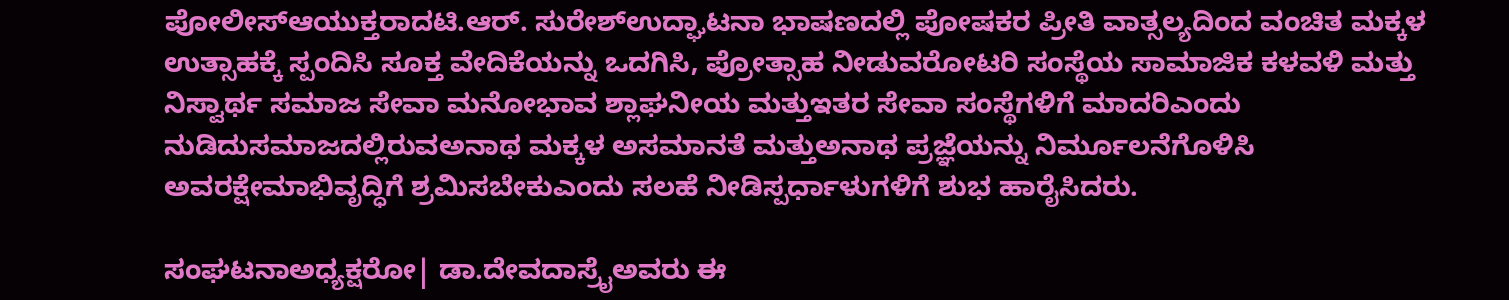ಪೋಲೀಸ್ಆಯುಕ್ತರಾದಟಿ.ಆರ್. ಸುರೇಶ್ಉದ್ಘಾಟನಾ ಭಾಷಣದಲ್ಲಿ ಪೋಷಕರ ಪ್ರೀತಿ ವಾತ್ಸಲ್ಯದಿಂದ ವಂಚಿತ ಮಕ್ಕಳ ಉತ್ಸಾಹಕ್ಕೆ ಸ್ಪಂದಿಸಿ ಸೂಕ್ತ ವೇದಿಕೆಯನ್ನು ಒದಗಿಸಿ, ಪ್ರೋತ್ಸಾಹ ನೀಡುವರೋಟರಿ ಸಂಸ್ಥೆಯ ಸಾಮಾಜಿಕ ಕಳವಳಿ ಮತ್ತು ನಿಸ್ವಾರ್ಥ ಸಮಾಜ ಸೇವಾ ಮನೋಭಾವ ಶ್ಲಾಘನೀಯ ಮತ್ತುಇತರ ಸೇವಾ ಸಂಸ್ಥೆಗಳಿಗೆ ಮಾದರಿಎಂದು ನುಡಿದುಸಮಾಜದಲ್ಲಿರುವಅನಾಥ ಮಕ್ಕಳ ಅಸಮಾನತೆ ಮತ್ತುಅನಾಥ ಪ್ರಜ್ಞೆಯನ್ನು ನಿರ್ಮೂಲನೆಗೊಳಿಸಿ ಅವರಕ್ಷೇಮಾಭಿವೃದ್ಧಿಗೆ ಶ್ರಮಿಸಬೇಕುಎಂದು ಸಲಹೆ ನೀಡಿಸ್ಪರ್ಧಾಳುಗಳಿಗೆ ಶುಭ ಹಾರೈಸಿದರು.

ಸಂಘಟನಾಅಧ್ಯಕ್ಷರೋ| ಡಾ.ದೇವದಾಸ್ರೈಅವರು ಈ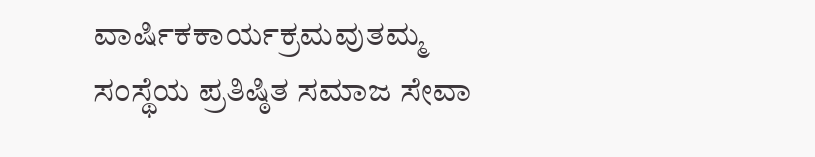ವಾರ್ಷಿಕಕಾರ್ಯಕ್ರಮವುತಮ್ಮ ಸಂಸ್ಥೆಯ ಪ್ರತಿಷ್ಠಿತ ಸಮಾಜ ಸೇವಾ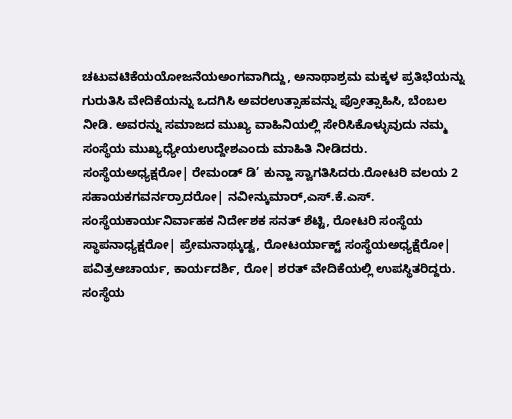ಚಟುವಟಿಕೆಯಯೋಜನೆಯಅಂಗವಾಗಿದ್ದು, ಅನಾಥಾಶ್ರಮ ಮಕ್ಕಳ ಪ್ರತಿಭೆಯನ್ನು ಗುರುತಿಸಿ ವೇದಿಕೆಯನ್ನು ಒದಗಿಸಿ ಅವರಉತ್ಸಾಹವನ್ನು ಪ್ರೋತ್ಸಾಹಿಸಿ, ಬೆಂಬಲ ನೀಡಿ. ಅವರನ್ನು ಸಮಾಜದ ಮುಖ್ಯ ವಾಹಿನಿಯಲ್ಲಿ ಸೇರಿಸಿಕೊಳ್ಳುವುದು ನಮ್ಮ ಸಂಸ್ಥೆಯ ಮುಖ್ಯಧ್ಯೇಯಉದ್ದೇಶಎಂದು ಮಾಹಿತಿ ನೀಡಿದರು.
ಸಂಸ್ಥೆಯಅಧ್ಯಕ್ಷರೋ| ರೇಮಂಡ್ ಡಿ’ ಕುನ್ಹಾ ಸ್ವಾಗತಿಸಿದರು.ರೋಟರಿ ವಲಯ 2 ಸಹಾಯಕಗವರ್ನರ್ರಾದರೋ| ನವೀನ್ಕುಮಾರ್,ಎಸ್.ಕೆ.ಎಸ್. ಸಂಸ್ಥೆಯಕಾರ್ಯನಿರ್ವಾಹಕ ನಿರ್ದೇಶಕ ಸನತ್ ಶೆಟ್ಟಿ, ರೋಟರಿ ಸಂಸ್ಥೆಯ ಸ್ಥಾಪನಾಧ್ಯಕ್ಷರೋ| ಪ್ರೇಮನಾಥ್ಕುಡ್ವ, ರೋಟರ್ಯಾಕ್ಟ್ ಸಂಸ್ಥೆಯಅಧ್ಯಕ್ಷೆರೋ| ಪವಿತ್ರಆಚಾರ್ಯ, ಕಾರ್ಯದರ್ಶಿ, ರೋ| ಶರತ್ ವೇದಿಕೆಯಲ್ಲಿ ಉಪಸ್ಥಿತರಿದ್ದರು. ಸಂಸ್ಥೆಯ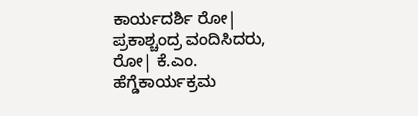ಕಾರ್ಯದರ್ಶಿ ರೋ| ಪ್ರಕಾಶ್ಚಂದ್ರ ವಂದಿಸಿದರು, ರೋ| ಕೆ.ಎಂ. ಹೆಗ್ಡೆಕಾರ್ಯಕ್ರಮ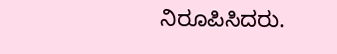ನಿರೂಪಿಸಿದರು.